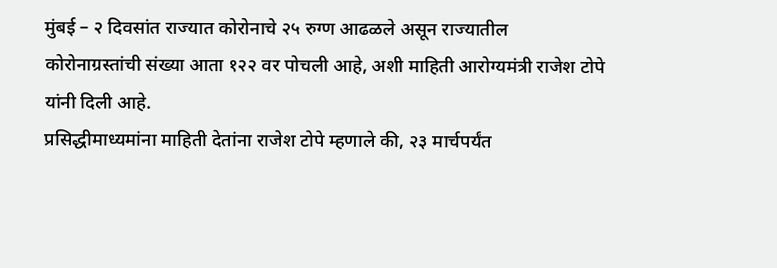मुंबई – २ दिवसांत राज्यात कोरोनाचे २५ रुग्ण आढळले असून राज्यातील कोरोनाग्रस्तांची संख्या आता १२२ वर पोचली आहे, अशी माहिती आरोग्यमंत्री राजेश टोपे यांनी दिली आहे.
प्रसिद्धीमाध्यमांना माहिती देतांना राजेश टोपे म्हणाले की, २३ मार्चपर्यंत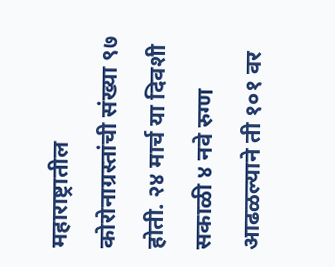महाराष्ट्रातील कोरोनाग्रस्तांची संख्या ९७ होती. २४ मार्च या दिवशी सकाळी ४ नवे रुग्ण आढळल्याने ती १०१ वर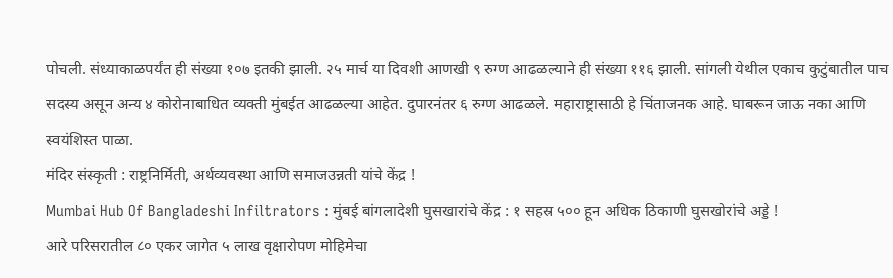पोचली. संध्याकाळपर्यंत ही संख्या १०७ इतकी झाली. २५ मार्च या दिवशी आणखी ९ रुग्ण आढळल्याने ही संख्या ११६ झाली. सांगली येथील एकाच कुटुंबातील पाच सदस्य असून अन्य ४ कोरोनाबाधित व्यक्ती मुंबईत आढळल्या आहेत. दुपारनंतर ६ रुग्ण आढळले. महाराष्ट्रासाठी हे चिंताजनक आहे. घाबरून जाऊ नका आणि स्वयंशिस्त पाळा.
मंदिर संस्कृती : राष्ट्रनिर्मिती, अर्थव्यवस्था आणि समाजउन्नती यांचे केंद्र !
Mumbai Hub Of Bangladeshi Infiltrators : मुंबई बांगलादेशी घुसखारांचे केंद्र : १ सहस्र ५०० हून अधिक ठिकाणी घुसखोरांचे अड्डे !
आरे परिसरातील ८० एकर जागेत ५ लाख वृक्षारोपण मोहिमेचा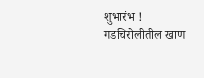शुभारंभ !
गडचिरोलीतील खाण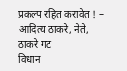प्रकल्प रहित करावेत ! – आदित्य ठाकरे, नेते, ठाकरे गट
विधान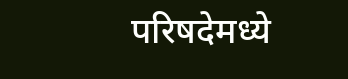परिषदेमध्ये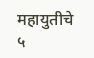महायुतीचे ५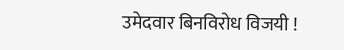उमेदवार बिनविरोध विजयी !